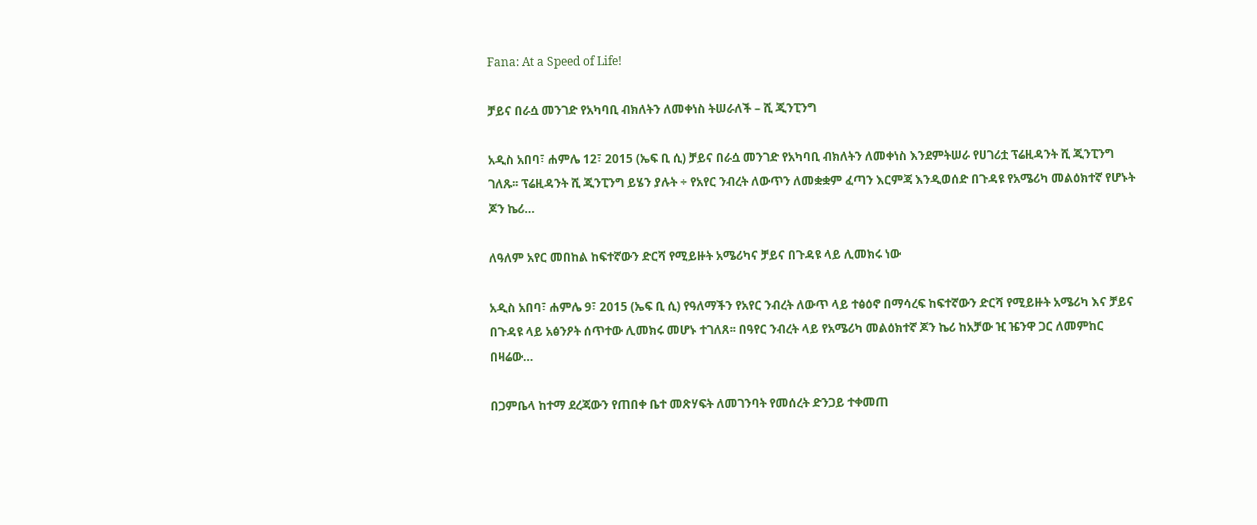Fana: At a Speed of Life!

ቻይና በራሷ መንገድ የአካባቢ ብክለትን ለመቀነስ ትሠራለች – ሺ ጂንፒንግ

አዲስ አበባ፣ ሐምሌ 12፣ 2015 (ኤፍ ቢ ሲ) ቻይና በራሷ መንገድ የአካባቢ ብክለትን ለመቀነስ እንደምትሠራ የሀገሪቷ ፕሬዚዳንት ሺ ጂንፒንግ ገለጹ፡፡ ፕሬዚዳንት ሺ ጂንፒንግ ይሄን ያሉት ÷ የአየር ንብረት ለውጥን ለመቋቋም ፈጣን እርምጃ እንዲወሰድ በጉዳዩ የአሜሪካ መልዕክተኛ የሆኑት ጆን ኬሪ…

ለዓለም አየር መበከል ከፍተኛውን ድርሻ የሚይዙት አሜሪካና ቻይና በጉዳዩ ላይ ሊመክሩ ነው

አዲስ አበባ፣ ሐምሌ 9፣ 2015 (ኤፍ ቢ ሲ) የዓለማችን የአየር ንብረት ለውጥ ላይ ተፅዕኖ በማሳረፍ ከፍተኛውን ድርሻ የሚይዙት አሜሪካ እና ቻይና በጉዳዩ ላይ አፅንዖት ሰጥተው ሊመክሩ መሆኑ ተገለጸ፡፡ በዓየር ንብረት ላይ የአሜሪካ መልዕክተኛ ጆን ኬሪ ከአቻው ዢ ዤንዋ ጋር ለመምከር በዛሬው…

በጋምቤላ ከተማ ደረጃውን የጠበቀ ቤተ መጽሃፍት ለመገንባት የመሰረት ድንጋይ ተቀመጠ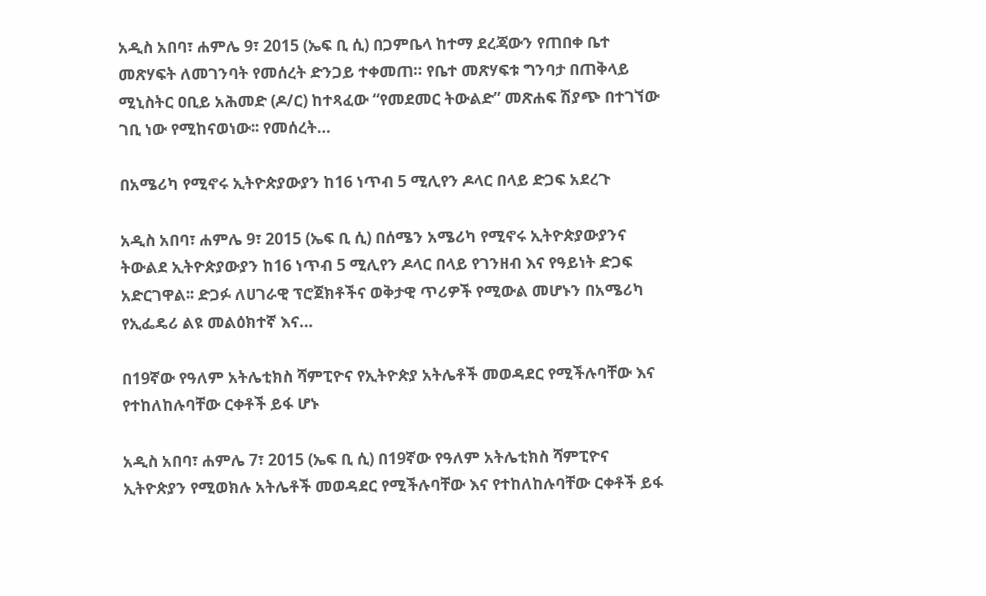አዲስ አበባ፣ ሐምሌ 9፣ 2015 (ኤፍ ቢ ሲ) በጋምቤላ ከተማ ደረጃውን የጠበቀ ቤተ መጽሃፍት ለመገንባት የመሰረት ድንጋይ ተቀመጠ። የቤተ መጽሃፍቱ ግንባታ በጠቅላይ ሚኒስትር ዐቢይ አሕመድ (ዶ/ር) ከተጻፈው “የመደመር ትውልድ” መጽሐፍ ሽያጭ በተገኘው ገቢ ነው የሚከናወነው፡፡ የመሰረት…

በአሜሪካ የሚኖሩ ኢትዮጵያውያን ከ16 ነጥብ 5 ሚሊየን ዶላር በላይ ድጋፍ አደረጉ

አዲስ አበባ፣ ሐምሌ 9፣ 2015 (ኤፍ ቢ ሲ) በሰሜን አሜሪካ የሚኖሩ ኢትዮጵያውያንና ትውልደ ኢትዮጵያውያን ከ16 ነጥብ 5 ሚሊየን ዶላር በላይ የገንዘብ እና የዓይነት ድጋፍ አድርገዋል፡፡ ድጋፉ ለሀገራዊ ፕሮጀክቶችና ወቅታዊ ጥሪዎች የሚውል መሆኑን በአሜሪካ የኢፌዴሪ ልዩ መልዕክተኛ እና…

በ19ኛው የዓለም አትሌቲክስ ሻምፒዮና የኢትዮጵያ አትሌቶች መወዳደር የሚችሉባቸው እና የተከለከሉባቸው ርቀቶች ይፋ ሆኑ

አዲስ አበባ፣ ሐምሌ 7፣ 2015 (ኤፍ ቢ ሲ) በ19ኛው የዓለም አትሌቲክስ ሻምፒዮና ኢትዮጵያን የሚወክሉ አትሌቶች መወዳደር የሚችሉባቸው እና የተከለከሉባቸው ርቀቶች ይፋ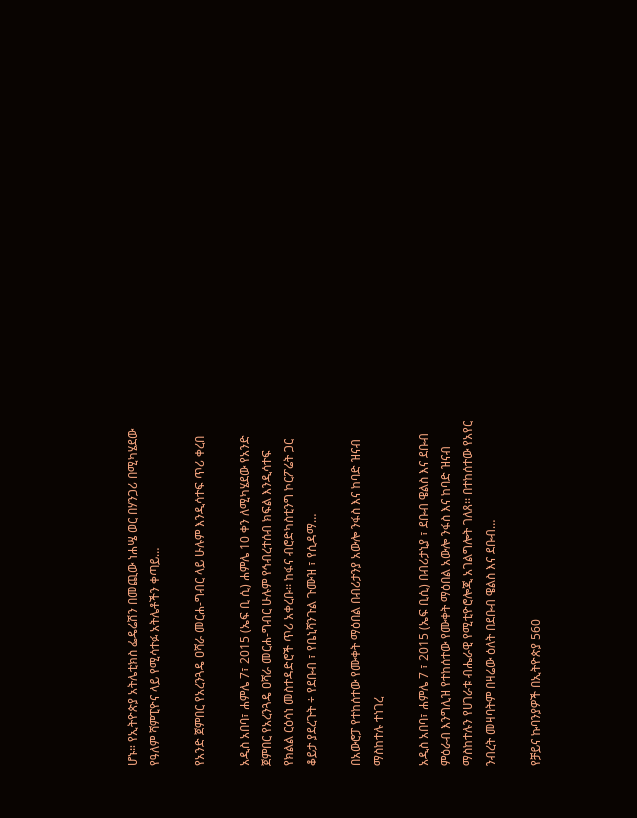ሆኑ። የኢትዮጵያ አትሌቲክስ ፌዴሬሽን በመጪው ነሐሤ ወር በሃንጋሪ በሚካሄደው የዓለም ሻምፒዮና ላይ የሚሳተፉ አትሌቶችን ቀጣይ…

የአንድ ጀምበር የአረንጓዴ ዐሻራ መርሐ-ግብር ላይ ሁሉም እንዲሳተፍ ጥሪ ቀረበ

አዲስ አበባ፣ ሐምሌ 7፣ 2015 (ኤፍ ቢ ሲ) ሐምሌ 10 ቀን ለሚካሄደው የአንድ ጀምበር የአረንጓዴ ዐሻራ መርሐ-ግብር ሁሉም የኅብረተሰብ ክፍል እንዲሳተፍ የክልል ርዕሳነ መስተዳድሮች ጥሪ አቀረቡ፡፡ ከፋና ብሮድካስቲንግ ኮርፖሬት ጋር ቆይታ ያደረጉት ÷ የደቡብ ፣ የቤኒሻንጉል ጉሙዝ ፣ የሲዳማ…

በአውሮፓ የተከሰተው የሙቀት ማዕበል በብሪታንያ አውሎ ንፋስ እና ከባድ ዝናብ ማስከተሉ ተነገረ

አዲስ አበባ፣ ሐምሌ 7 ፣ 2015 (ኤፍ ቢሲ) በብሪታኒያ ፣ ደቡብ ዌልስ እና ደቡብ ምዕራብ እንግሊዝ የተከሰተው የሙቀት ማዕበል አውሎ ንፋስ እና ከባድ ዝናብ ማስከተሉን የሀገራቱ ብሔራዊ የሚቲዮሮሎጂ አገልግሎት ገለጸ፡፡ በተከሰተው የአየር ንብረት መዛባትም በዛሬው ዕለት በደቡብ ዌልስ እና ደቡብ…

የቻይና ኩባንያዎች በኢትዮጵያ 560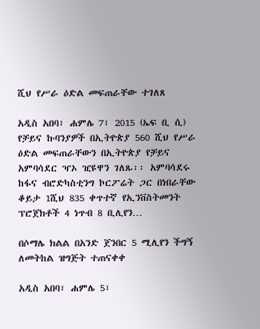ሺህ የሥራ ዕድል መፍጠራቸው ተገለጸ

አዲስ አበባ፣ ሐምሌ 7፣ 2015 (ኤፍ ቢ ሲ) የቻይና ኩባንያዎች በኢትዮጵያ 560 ሺህ የሥራ ዕድል መፍጠራቸውን በኢትዮጵያ የቻይና አምባሳደር ዣኦ ዢዩዋን ገለጹ፡፡ አምባሳደሩ ከፋና ብሮድካስቲንግ ኮርፖሬት ጋር በነበራቸው ቆይታ 1ሺህ 835 ቀጥተኛ የኢንቨስትመንት ፕሮጀክቶች 4 ነጥብ 8 ቢሊየን…

በሶማሌ ክልል በአንድ ጀንበር 5 ሚሊየን ችግኝ ለመትከል ዝግጅት ተጠናቀቀ

አዲስ አበባ፣ ሐምሌ 5፣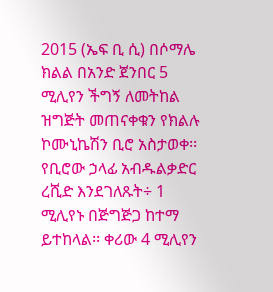2015 (ኤፍ ቢ ሲ) በሶማሌ ክልል በአንድ ጀንበር 5 ሚሊየን ችግኝ ለመትከል ዝግጅት መጠናቀቁን የክልሉ ኮሙኒኬሽን ቢሮ አስታወቀ፡፡ የቢሮው ኃላፊ አብዱልቃድር ረሺድ እንደገለጹት÷ 1 ሚሊየኑ በጅግጅጋ ከተማ ይተከላል፡፡ ቀሪው 4 ሚሊየን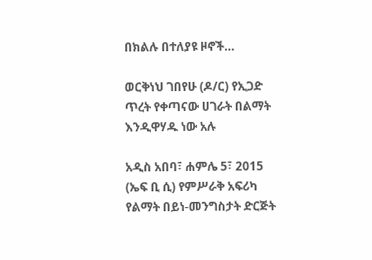በክልሉ በተለያዩ ዞኖች…

ወርቅነህ ገበየሁ (ዶ/ር) የኢጋድ ጥረት የቀጣናው ሀገራት በልማት እንዲዋሃዱ ነው አሉ

አዲስ አበባ፣ ሐምሌ 5፣ 2015 (ኤፍ ቢ ሲ) የምሥራቅ አፍሪካ የልማት በይነ-መንግስታት ድርጅት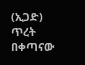(ኢጋድ) ጥረት በቀጣናው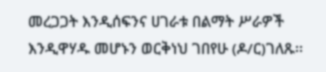መረጋጋት እንዲሰፍንና ሀገራቱ በልማት ሥራዎች እንዲዋሃዱ መሆኑን ወርቅነህ ገበየሁ (ዶ/ር)ገለጹ፡፡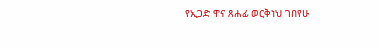የኢጋድ ዋና ጸሐፊ ወርቅነህ ገበየሁ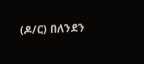(ዶ/ር) በለንደን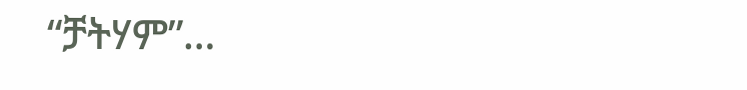“ቻትሃም”…